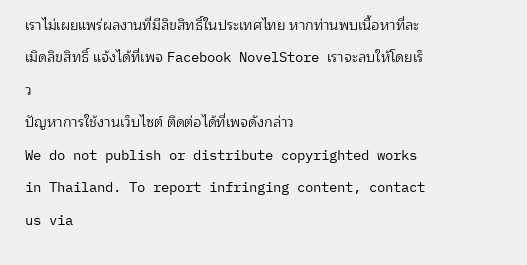เราไม่เผยแพร่ผลงานที่มีลิขสิทธิ์ในประเทศไทย หากท่านพบเนื้อหาที่ละเมิดลิขสิทธิ์ แจ้งได้ที่เพจ Facebook NovelStore เราจะลบให้โดยเร็ว
ปัญหาการใช้งานเว็บไซต์ ติดต่อได้ที่เพจดังกล่าว
We do not publish or distribute copyrighted works in Thailand. To report infringing content, contact us via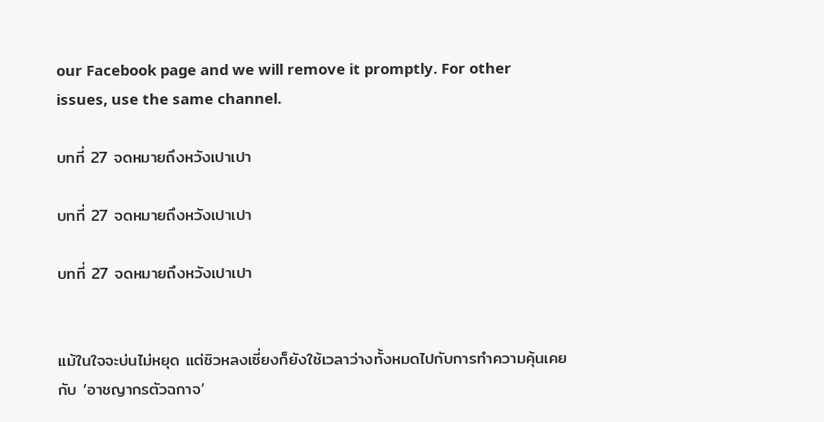our Facebook page and we will remove it promptly. For other issues, use the same channel.

บทที่ 27 จดหมายถึงหวังเปาเปา

บทที่ 27 จดหมายถึงหวังเปาเปา

บทที่ 27 จดหมายถึงหวังเปาเปา


แม้ในใจจะบ่นไม่หยุด แต่ชิวหลงเซี่ยงก็ยังใช้เวลาว่างทั้งหมดไปกับการทำความคุ้นเคยกับ ‘อาชญากรตัวฉกาจ’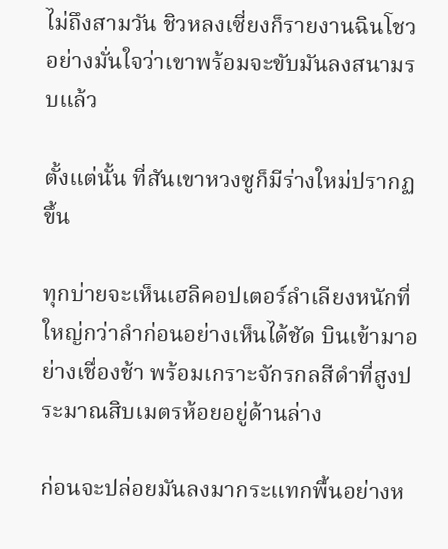ไม่ถึงสามวัน ชิวหลงเซี่ยงก็รายงานฉินโชวอย่างมั่นใจว่าเขาพร้อมจะขับมันลงสนามรบแล้ว

ตั้งแต่นั้น ที่สันเขาหวงซูก็มีร่างใหม่ปรากฏขึ้น

ทุกบ่ายจะเห็นเฮลิคอปเตอร์ลำเลียงหนักที่ใหญ่กว่าลำก่อนอย่างเห็นได้ชัด บินเข้ามาอย่างเชื่องช้า พร้อมเกราะจักรกลสีดำที่สูงประมาณสิบเมตรห้อยอยู่ด้านล่าง

ก่อนจะปล่อยมันลงมากระแทกพื้นอย่างห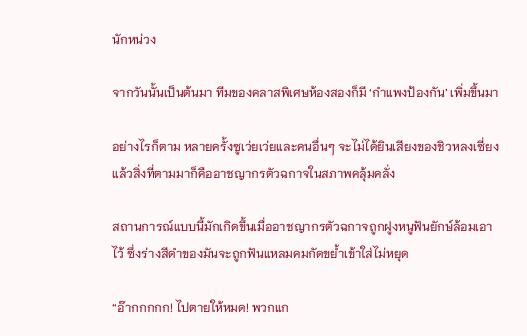นักหน่วง

จากวันนั้นเป็นต้นมา ทีมของคลาสพิเศษห้องสองก็มี ‘กำแพงป้องกัน’ เพิ่มขึ้นมา

อย่างไรก็ตาม หลายครั้งซูเว่ยเว่ยและคนอื่นๆ จะไม่ได้ยินเสียงของชิวหลงเซี่ยง แล้วสิ่งที่ตามมาก็คืออาชญากรตัวฉกาจในสภาพคลุ้มคลั่ง

สถานการณ์แบบนี้มักเกิดขึ้นเมื่ออาชญากรตัวฉกาจถูกฝูงหนูฟันยักษ์ล้อมเอาไว้ ซึ่งร่างสีดำของมันจะถูกฟันแหลมคมกัดขย้ำเข้าใส่ไม่หยุด

“อ๊ากกกกก! ไปตายให้หมด! พวกแก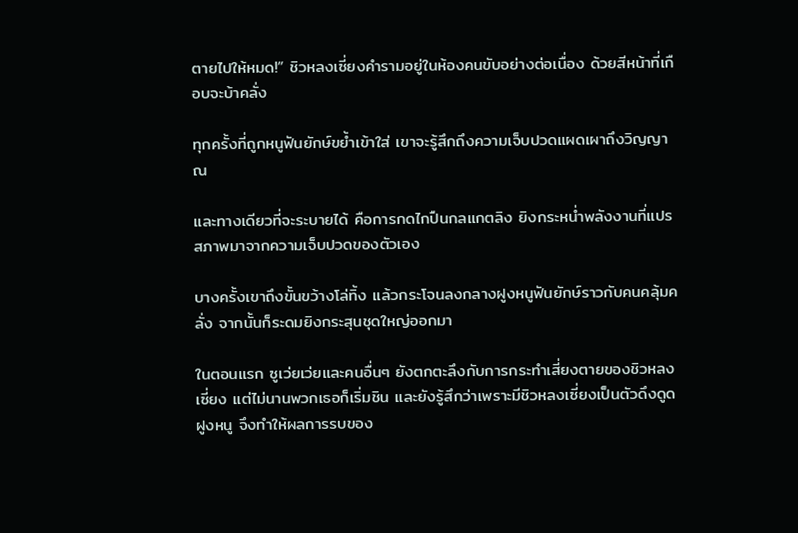ตายไปให้หมด!” ชิวหลงเซี่ยงคำรามอยู่ในห้องคนขับอย่างต่อเนื่อง ด้วยสีหน้าที่เกือบจะบ้าคลั่ง

ทุกครั้งที่ถูกหนูฟันยักษ์ขย้ำเข้าใส่ เขาจะรู้สึกถึงความเจ็บปวดแผดเผาถึงวิญญาณ

และทางเดียวที่จะระบายได้ คือการกดไกปืนกลแกตลิง ยิงกระหน่ำพลังงานที่แปรสภาพมาจากความเจ็บปวดของตัวเอง

บางครั้งเขาถึงขั้นขว้างโล่ทิ้ง แล้วกระโจนลงกลางฝูงหนูฟันยักษ์ราวกับคนคลุ้มคลั่ง จากนั้นก็ระดมยิงกระสุนชุดใหญ่ออกมา

ในตอนแรก ซูเว่ยเว่ยและคนอื่นๆ ยังตกตะลึงกับการกระทำเสี่ยงตายของชิวหลงเซี่ยง แต่ไม่นานพวกเธอก็เริ่มชิน และยังรู้สึกว่าเพราะมีชิวหลงเซี่ยงเป็นตัวดึงดูดฝูงหนู จึงทำให้ผลการรบของ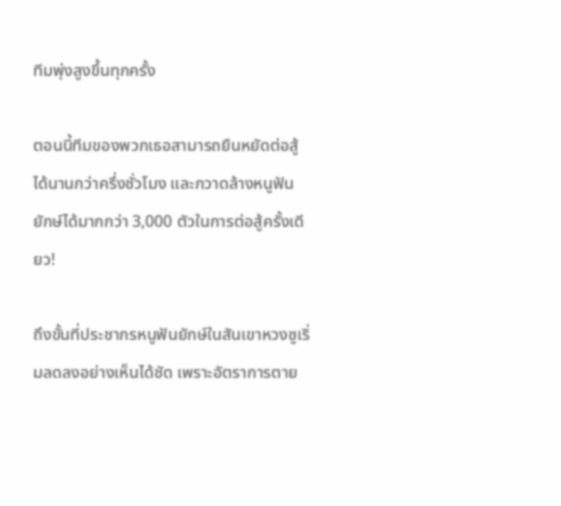ทีมพุ่งสูงขึ้นทุกครั้ง

ตอนนี้ทีมของพวกเธอสามารถยืนหยัดต่อสู้ได้นานกว่าครึ่งชั่วโมง และกวาดล้างหนูฟันยักษ์ได้มากกว่า 3,000 ตัวในการต่อสู้ครั้งเดียว!

ถึงขั้นที่ประชากรหนูฟันยักษ์ในสันเขาหวงซูเริ่มลดลงอย่างเห็นได้ชัด เพราะอัตราการตาย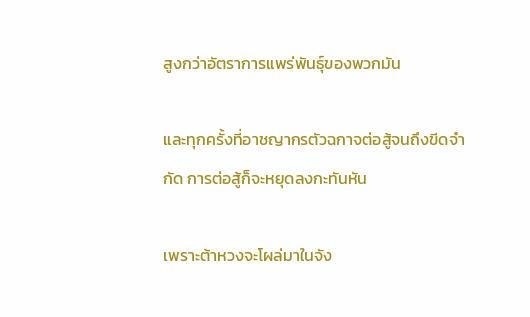สูงกว่าอัตราการแพร่พันธุ์ของพวกมัน

และทุกครั้งที่อาชญากรตัวฉกาจต่อสู้จนถึงขีดจำกัด การต่อสู้ก็จะหยุดลงกะทันหัน

เพราะต้าหวงจะโผล่มาในจัง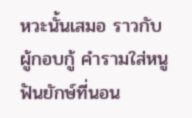หวะนั้นเสมอ ราวกับผู้กอบกู้ คำรามใส่หนูฟันยักษ์ที่นอน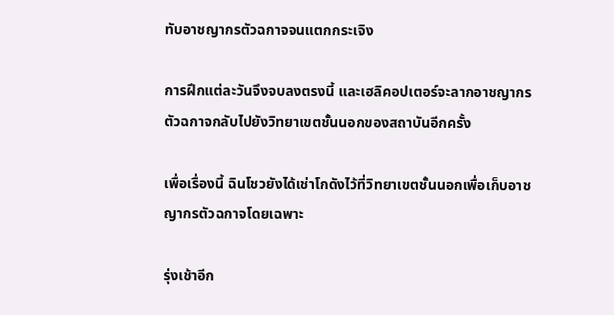ทับอาชญากรตัวฉกาจจนแตกกระเจิง

การฝึกแต่ละวันจึงจบลงตรงนี้ และเฮลิคอปเตอร์จะลากอาชญากรตัวฉกาจกลับไปยังวิทยาเขตชั้นนอกของสถาบันอีกครั้ง

เพื่อเรื่องนี้ ฉินโชวยังได้เช่าโกดังไว้ที่วิทยาเขตชั้นนอกเพื่อเก็บอาชญากรตัวฉกาจโดยเฉพาะ

รุ่งเช้าอีก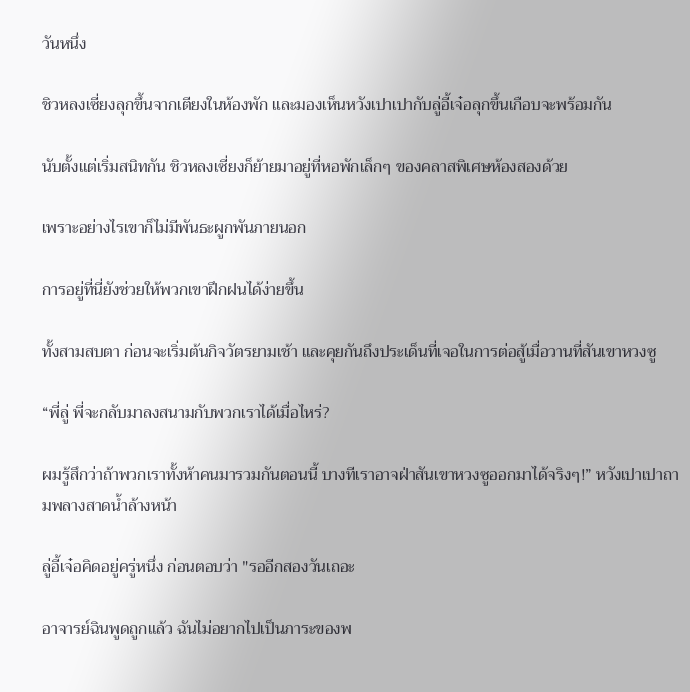วันหนึ่ง

ชิวหลงเซี่ยงลุกขึ้นจากเตียงในห้องพัก และมองเห็นหวังเปาเปากับลู่อี้เจ๋อลุกขึ้นเกือบจะพร้อมกัน

นับตั้งแต่เริ่มสนิทกัน ชิวหลงเซี่ยงก็ย้ายมาอยู่ที่หอพักเล็กๆ ของคลาสพิเศษห้องสองด้วย

เพราะอย่างไรเขาก็ไม่มีพันธะผูกพันภายนอก

การอยู่ที่นี่ยังช่วยให้พวกเขาฝึกฝนได้ง่ายขึ้น

ทั้งสามสบตา ก่อนจะเริ่มต้นกิจวัตรยามเช้า และคุยกันถึงประเด็นที่เจอในการต่อสู้เมื่อวานที่สันเขาหวงซู

“พี่ลู่ พี่จะกลับมาลงสนามกับพวกเราได้เมื่อไหร่?

ผมรู้สึกว่าถ้าพวกเราทั้งห้าคนมารวมกันตอนนี้ บางทีเราอาจฝ่าสันเขาหวงซูออกมาได้จริงๆ!” หวังเปาเปาถามพลางสาดน้ำล้างหน้า

ลู่อี้เจ๋อคิดอยู่ครู่หนึ่ง ก่อนตอบว่า "รออีกสองวันเถอะ

อาจารย์ฉินพูดถูกแล้ว ฉันไม่อยากไปเป็นภาระของพ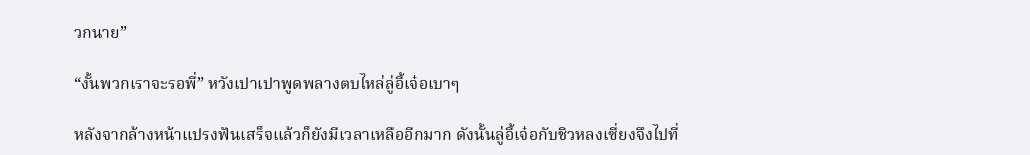วกนาย”

“งั้นพวกเราจะรอพี่” หวังเปาเปาพูดพลางตบไหล่ลู่อี้เจ๋อเบาๆ

หลังจากล้างหน้าแปรงฟันเสร็จแล้วก็ยังมีเวลาเหลืออีกมาก ดังนั้นลู่อี้เจ๋อกับชิวหลงเซี่ยงจึงไปที่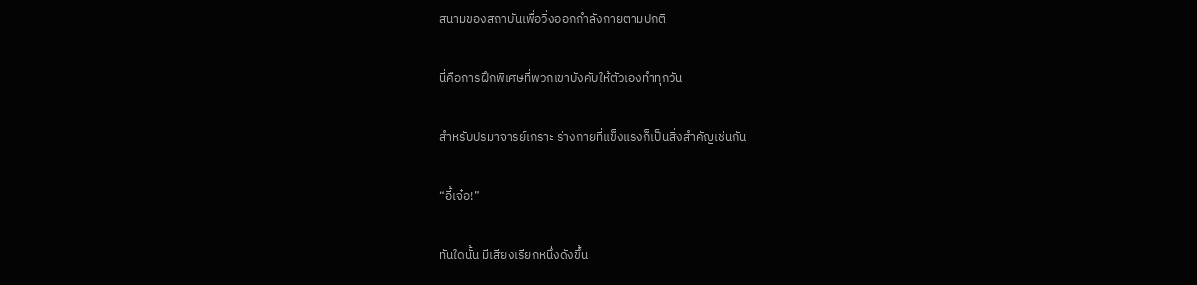สนามของสถาบันเพื่อวิ่งออกกำลังกายตามปกติ

นี่คือการฝึกพิเศษที่พวกเขาบังคับให้ตัวเองทำทุกวัน

สำหรับปรมาจารย์เกราะ ร่างกายที่แข็งแรงก็เป็นสิ่งสำคัญเช่นกัน

“อี้เจ๋อ!”

ทันใดนั้น มีเสียงเรียกหนึ่งดังขึ้น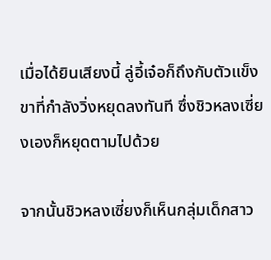เมื่อได้ยินเสียงนี้ ลู่อี้เจ๋อก็ถึงกับตัวแข็ง ขาที่กำลังวิ่งหยุดลงทันที ซึ่งชิวหลงเซี่ยงเองก็หยุดตามไปด้วย

จากนั้นชิวหลงเซี่ยงก็เห็นกลุ่มเด็กสาว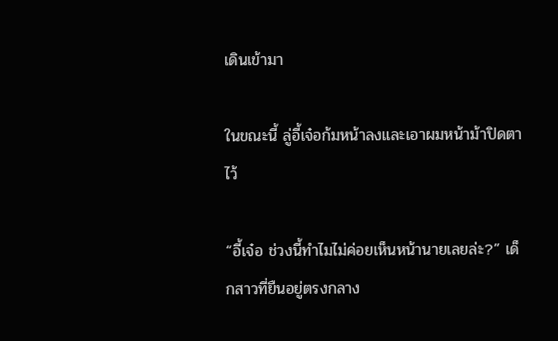เดินเข้ามา

ในขณะนี้ ลู่อี้เจ๋อก้มหน้าลงและเอาผมหน้าม้าปิดตาไว้

“อี้เจ๋อ ช่วงนี้ทำไมไม่ค่อยเห็นหน้านายเลยล่ะ?” เด็กสาวที่ยืนอยู่ตรงกลาง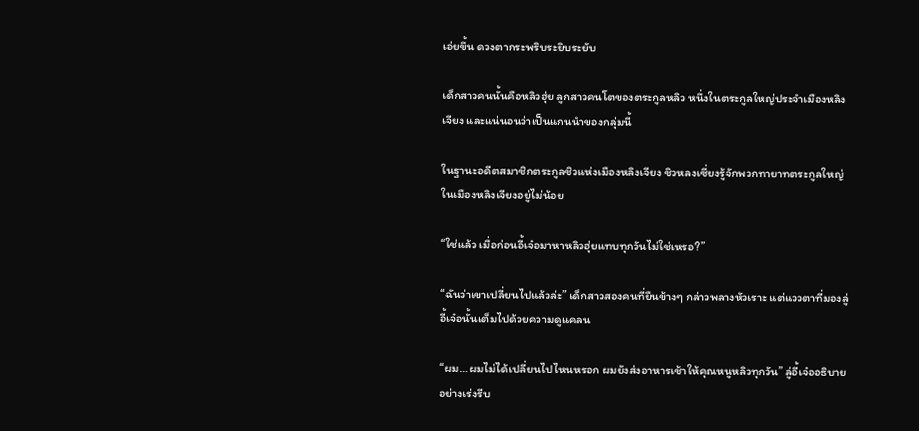เอ่ยขึ้น ดวงตากระพริบระยิบระยับ

เด็กสาวคนนั้นคือหลิวฮุ่ย ลูกสาวคนโตของตระกูลหลิว หนึ่งในตระกูลใหญ่ประจำเมืองหลิงเจียง และแน่นอนว่าเป็นแกนนำของกลุ่มนี้

ในฐานะอดีตสมาชิกตระกูลชิวแห่งเมืองหลิงเจียง ชิวหลงเซี่ยงรู้จักพวกทายาทตระกูลใหญ่ในเมืองหลิงเจียงอยู่ไม่น้อย

“ใช่แล้ว เมื่อก่อนอี้เจ๋อมาหาหลิวฮุ่ยแทบทุกวันไม่ใช่เหรอ?”

“ฉันว่าเขาเปลี่ยนไปแล้วล่ะ” เด็กสาวสองคนที่ยืนข้างๆ กล่าวพลางหัวเราะ แต่แววตาที่มองลู่อี้เจ๋อนั้นเต็มไปด้วยความดูแคลน

“ผม…ผมไม่ได้เปลี่ยนไปไหนหรอก ผมยังส่งอาหารเช้าให้คุณหนูหลิวทุกวัน” ลู่อี้เจ๋ออธิบายอย่างเร่งรีบ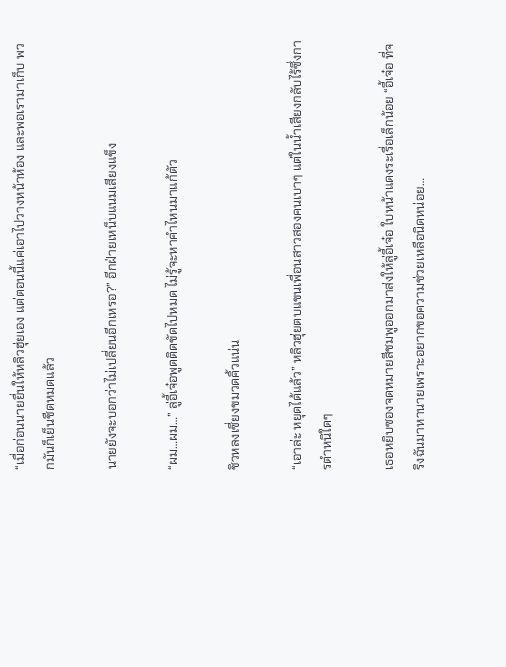“เมื่อก่อนนายยื่นให้หลิวฮุ่ยเอง แต่ตอนนี้แค่เอาไปวางหน้าห้อง และพอเรามาเก็บ พวกมันก็เย็นชืดหมดแล้ว

นายยังจะบอกว่าไม่เปลี่ยนอีกเหรอ?” อีกฝ่ายเหน็บแนมเสียงแข็ง

“ผม…ผม…” ลู่อี้เจ๋อพูดติดขัดไปหมด ไม่รู้จะหาคำไหนมาแก้ตัว

ชิวหลงเซี่ยงขมวดคิ้วแน่น

“เอาล่ะ หยุดได้แล้ว” หลิวฮุ่ยตบแขนเพื่อนสาวสองคนเบาๆ แต่ในน้ำเสียงกลับไร้ซึ่งการตำหนิใดๆ

เธอหยิบซองจดหมายสีชมพูออกมาส่งให้ลู่อี้เจ๋อ ใบหน้าแดงระเรื่อเล็กน้อย “อี้เจ๋อ ที่จริงฉันมาหานายเพราะอยากขอความช่วยเหลือนิดหน่อย…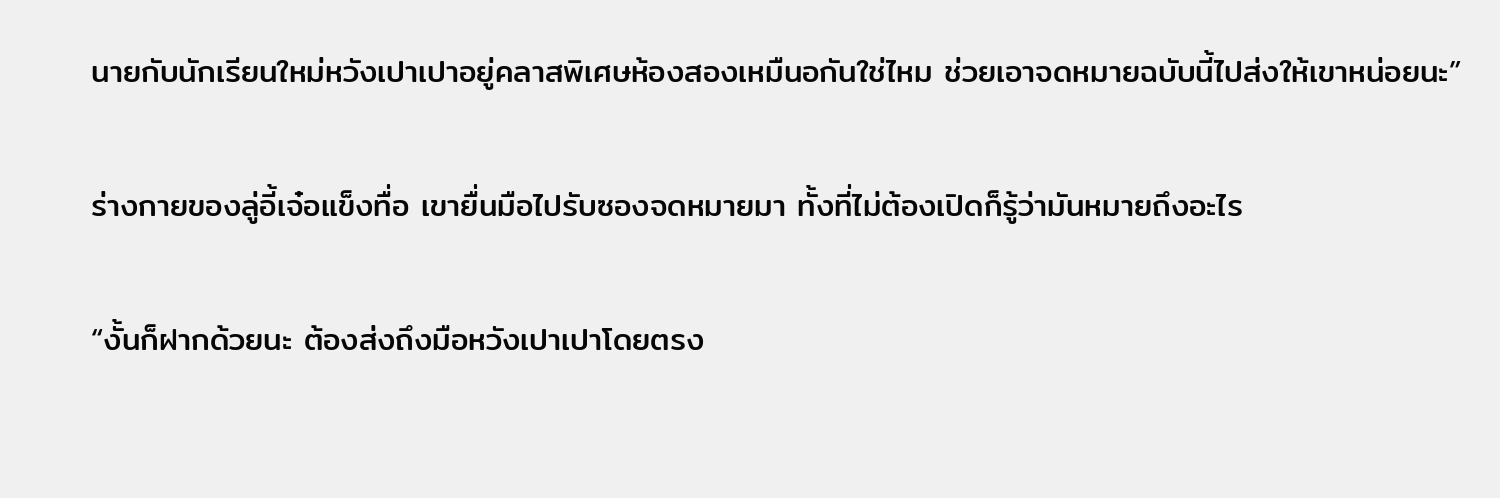นายกับนักเรียนใหม่หวังเปาเปาอยู่คลาสพิเศษห้องสองเหมืนอกันใช่ไหม ช่วยเอาจดหมายฉบับนี้ไปส่งให้เขาหน่อยนะ”

ร่างกายของลู่อี้เจ๋อแข็งทื่อ เขายื่นมือไปรับซองจดหมายมา ทั้งที่ไม่ต้องเปิดก็รู้ว่ามันหมายถึงอะไร

“งั้นก็ฝากด้วยนะ ต้องส่งถึงมือหวังเปาเปาโดยตรง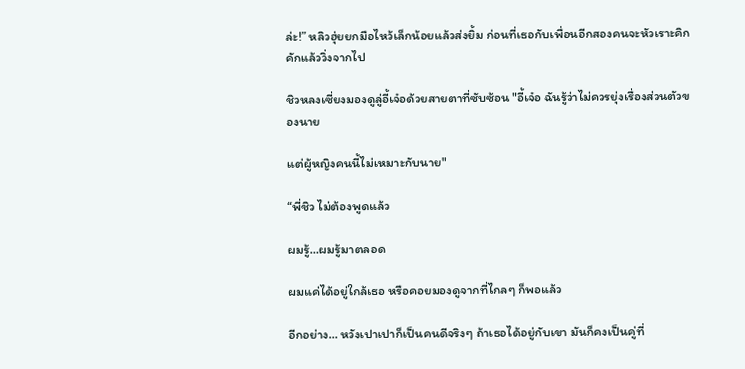ล่ะ!” หลิวฮุ่ยยกมือไหว้เล็กน้อยแล้วส่งยิ้ม ก่อนที่เธอกับเพื่อนอีกสองคนจะหัวเราะคิกคักแล้ววิ่งจากไป

ชิวหลงเซี่ยงมองดูลู่อี้เจ๋อด้วยสายตาที่ซับซ้อน "อี้เจ๋อ ฉันรู้ว่าไม่ควรยุ่งเรื่องส่วนตัวของนาย

แต่ผู้หญิงคนนี้ไม่เหมาะกับนาย"

“พี่ชิว ไม่ต้องพูดแล้ว

ผมรู้…ผมรู้มาตลอด

ผมแค่ได้อยู่ใกล้เธอ หรือคอยมองดูจากที่ไกลๆ ก็พอแล้ว

อีกอย่าง… หวังเปาเปาก็เป็นคนดีจริงๆ ถ้าเธอได้อยู่กับเขา มันก็คงเป็นคู่ที่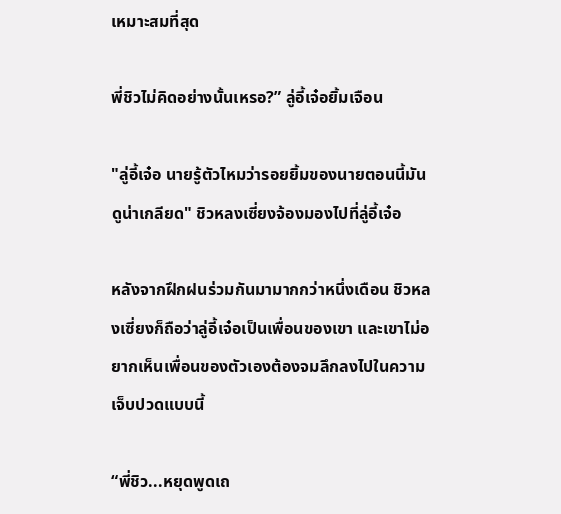เหมาะสมที่สุด

พี่ชิวไม่คิดอย่างนั้นเหรอ?” ลู่อี้เจ๋อยิ้มเจือน

"ลู่อี้เจ๋อ นายรู้ตัวไหมว่ารอยยิ้มของนายตอนนี้มันดูน่าเกลียด" ชิวหลงเซี่ยงจ้องมองไปที่ลู่อี้เจ๋อ

หลังจากฝึกฝนร่วมกันมามากกว่าหนึ่งเดือน ชิวหลงเซี่ยงก็ถือว่าลู่อี้เจ๋อเป็นเพื่อนของเขา และเขาไม่อยากเห็นเพื่อนของตัวเองต้องจมลึกลงไปในความเจ็บปวดแบบนี้

“พี่ชิว...หยุดพูดเถ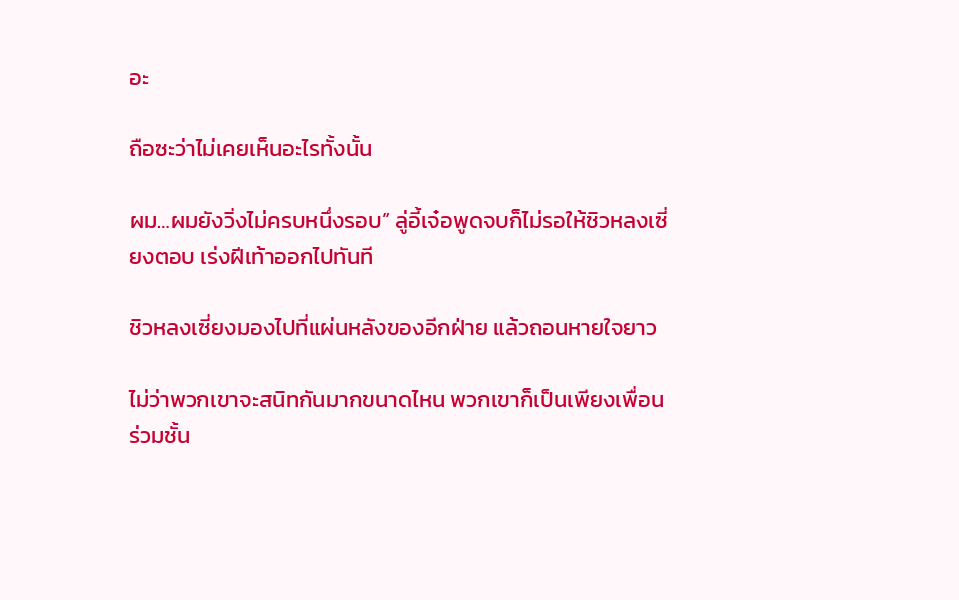อะ

ถือซะว่าไม่เคยเห็นอะไรทั้งนั้น

ผม…ผมยังวิ่งไม่ครบหนึ่งรอบ” ลู่อี้เจ๋อพูดจบก็ไม่รอให้ชิวหลงเซี่ยงตอบ เร่งฝีเท้าออกไปทันที

ชิวหลงเซี่ยงมองไปที่แผ่นหลังของอีกฝ่าย แล้วถอนหายใจยาว

ไม่ว่าพวกเขาจะสนิทกันมากขนาดไหน พวกเขาก็เป็นเพียงเพื่อนร่วมชั้น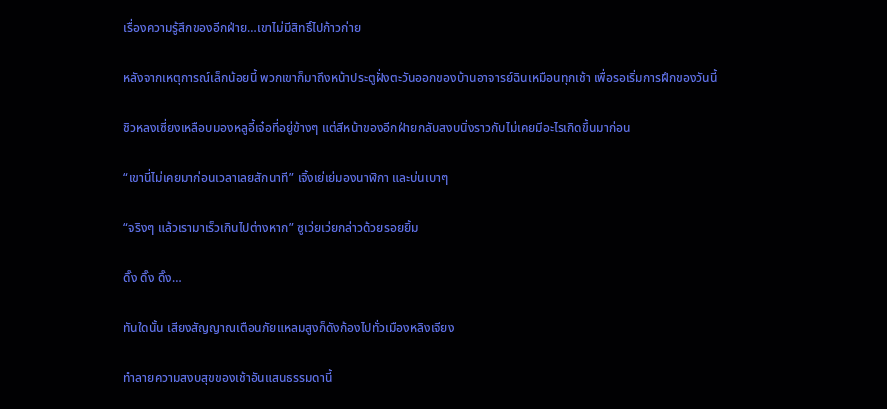เรื่องความรู้สึกของอีกฝ่าย…เขาไม่มีสิทธิ์ไปก้าวก่าย

หลังจากเหตุการณ์เล็กน้อยนี้ พวกเขาก็มาถึงหน้าประตูฝั่งตะวันออกของบ้านอาจารย์ฉินเหมือนทุกเช้า เพื่อรอเริ่มการฝึกของวันนี้

ชิวหลงเซี่ยงเหลือบมองหลูอี้เจ๋อที่อยู่ข้างๆ แต่สีหน้าของอีกฝ่ายกลับสงบนิ่งราวกับไม่เคยมีอะไรเกิดขึ้นมาก่อน

“เขานี่ไม่เคยมาก่อนเวลาเลยสักนาที” เจิ้งเย่เย่มองนาฬิกา และบ่นเบาๆ

“จริงๆ แล้วเรามาเร็วเกินไปต่างหาก” ซูเว่ยเว่ยกล่าวด้วยรอยยิ้ม

ดิ๊ง ดิ๊ง ดิ๊ง…

ทันใดนั้น เสียงสัญญาณเตือนภัยแหลมสูงก็ดังก้องไปทั่วเมืองหลิงเจียง

ทำลายความสงบสุขของเช้าอันแสนธรรมดานี้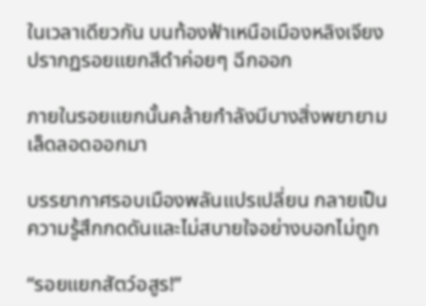ในเวลาเดียวกัน บนท้องฟ้าเหนือเมืองหลิงเจียง ปรากฏรอยแยกสีดำค่อยๆ ฉีกออก

ภายในรอยแยกนั้นคล้ายกำลังมีบางสิ่งพยายามเล็ดลอดออกมา

บรรยากาศรอบเมืองพลันแปรเปลี่ยน กลายเป็นความรู้สึกกดดันและไม่สบายใจอย่างบอกไม่ถูก

“รอยแยกสัตว์อสูร!”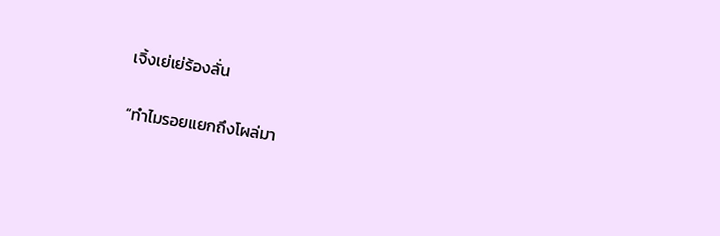เจิ้งเย่เย่ร้องลั่น

“ทำไมรอยแยกถึงโผล่มา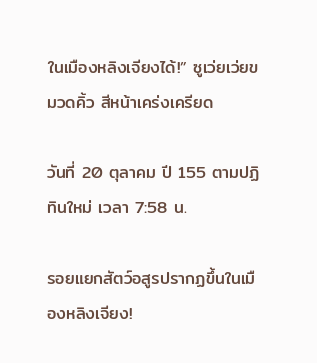ในเมืองหลิงเจียงได้!” ซูเว่ยเว่ยขมวดคิ้ว สีหน้าเคร่งเครียด

วันที่ 20 ตุลาคม ปี 155 ตามปฏิทินใหม่ เวลา 7:58 น.

รอยแยกสัตว์อสูรปรากฏขึ้นในเมืองหลิงเจียง!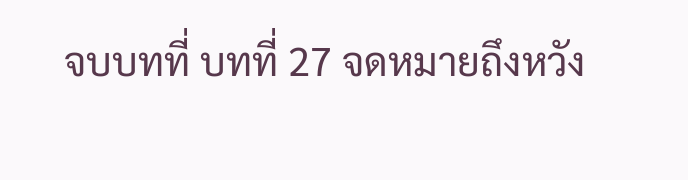จบบทที่ บทที่ 27 จดหมายถึงหวัง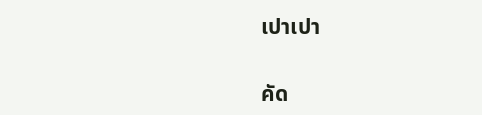เปาเปา

คัด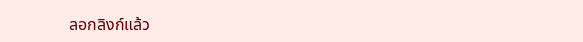ลอกลิงก์แล้ว